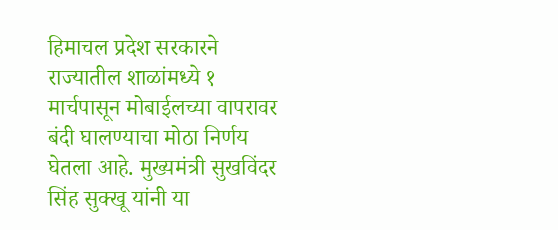हिमाचल प्रदेश सरकारने राज्यातील शाळांमध्ये १ मार्चपासून मोबाईलच्या वापरावर बंदी घालण्याचा मोठा निर्णय घेतला आहे. मुख्यमंत्री सुखविंदर सिंह सुक्खू यांनी या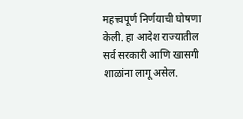महत्त्वपूर्ण निर्णयाची घोषणा केली. हा आदेश राज्यातील सर्व सरकारी आणि खासगी शाळांना लागू असेल.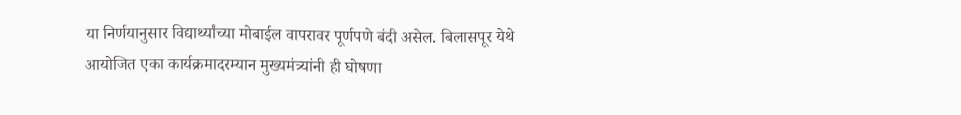या निर्णयानुसार विद्यार्थ्यांच्या मोबाईल वापरावर पूर्णपणे बंदी असेल. बिलासपूर येथे आयोजित एका कार्यक्रमादरम्यान मुख्यमंत्र्यांनी ही घोषणा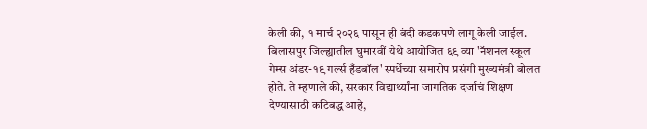केली की, १ मार्च २०२६ पासून ही बंदी कडकपणे लागू केली जाईल.
बिलासपुर जिल्ह्यातील घुमारवीं येथे आयोजित ६९ व्या 'नॅशनल स्कूल गेम्स अंडर-१९ गर्ल्स हँडबॉल' स्पर्धेच्या समारोप प्रसंगी मुख्यमंत्री बोलत होते. ते म्हणाले की, सरकार विद्यार्थ्यांना जागतिक दर्जाचं शिक्षण देण्यासाठी कटिबद्ध आहे,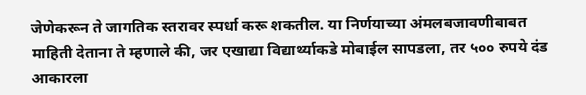जेणेकरून ते जागतिक स्तरावर स्पर्धा करू शकतील. या निर्णयाच्या अंमलबजावणीबाबत माहिती देताना ते म्हणाले की, जर एखाद्या विद्यार्थ्याकडे मोबाईल सापडला, तर ५०० रुपये दंड आकारला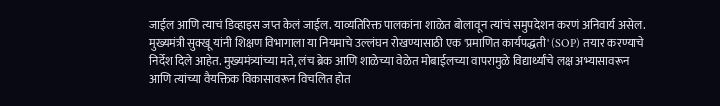जाईल आणि त्याचं डिव्हाइस जप्त केलं जाईल. याव्यतिरिक्त पालकांना शाळेत बोलावून त्यांचं समुपदेशन करणं अनिवार्य असेल.
मुख्यमंत्री सुक्खू यांनी शिक्षण विभागाला या नियमाचे उल्लंघन रोखण्यासाठी एक 'प्रमाणित कार्यपद्धती' (SOP) तयार करण्याचे निर्देश दिले आहेत. मुख्यमंत्र्यांच्या मते, लंच ब्रेक आणि शाळेच्या वेळेत मोबाईलच्या वापरामुळे विद्यार्थ्यांचे लक्ष अभ्यासावरून आणि त्यांच्या वैयक्तिक विकासावरून विचलित होत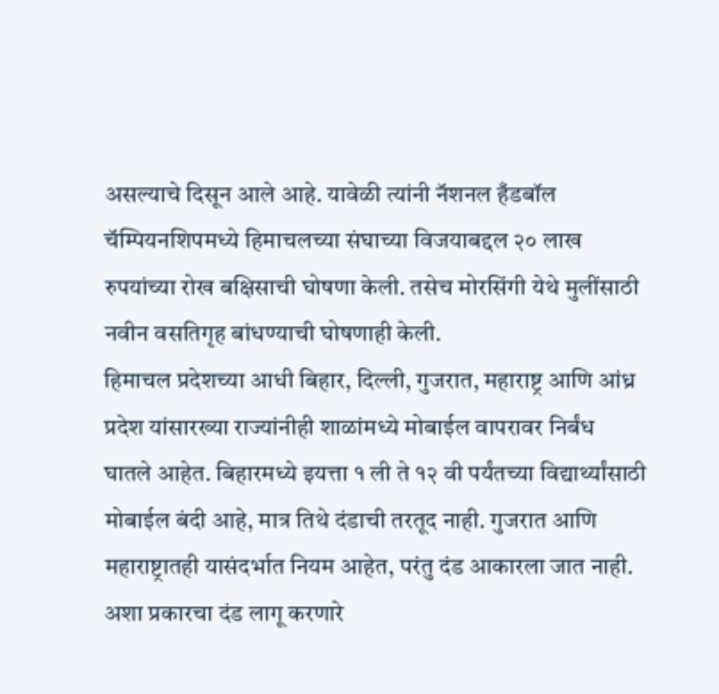असल्याचे दिसून आले आहे. यावेळी त्यांनी नॅशनल हँडबॉल चॅम्पियनशिपमध्ये हिमाचलच्या संघाच्या विजयाबद्दल २० लाख रुपयांच्या रोख बक्षिसाची घोषणा केली. तसेच मोरसिंगी येथे मुलींसाठी नवीन वसतिगृह बांधण्याची घोषणाही केली.
हिमाचल प्रदेशच्या आधी बिहार, दिल्ली, गुजरात, महाराष्ट्र आणि आंध्र प्रदेश यांसारख्या राज्यांनीही शाळांमध्ये मोबाईल वापरावर निर्बंध घातले आहेत. बिहारमध्ये इयत्ता १ ली ते १२ वी पर्यंतच्या विद्यार्थ्यांसाठी मोबाईल बंदी आहे, मात्र तिथे दंडाची तरतूद नाही. गुजरात आणि महाराष्ट्रातही यासंदर्भात नियम आहेत, परंतु दंड आकारला जात नाही. अशा प्रकारचा दंड लागू करणारे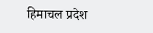हिमाचल प्रदेश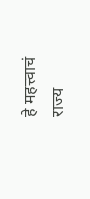हे महत्त्वाचं राज्य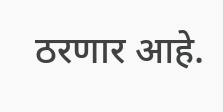ठरणार आहे.